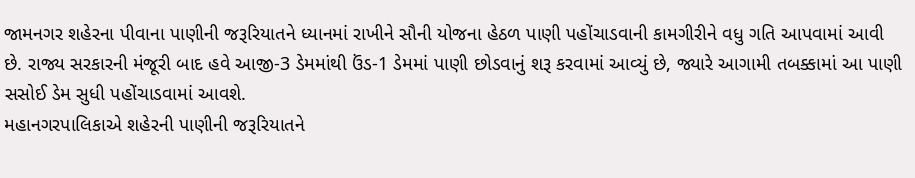જામનગર શહેરના પીવાના પાણીની જરૂરિયાતને ધ્યાનમાં રાખીને સૌની યોજના હેઠળ પાણી પહોંચાડવાની કામગીરીને વધુ ગતિ આપવામાં આવી છે. રાજ્ય સરકારની મંજૂરી બાદ હવે આજી-3 ડેમમાંથી ઉંડ-1 ડેમમાં પાણી છોડવાનું શરૂ કરવામાં આવ્યું છે, જ્યારે આગામી તબક્કામાં આ પાણી સસોઈ ડેમ સુધી પહોંચાડવામાં આવશે.
મહાનગરપાલિકાએ શહેરની પાણીની જરૂરિયાતને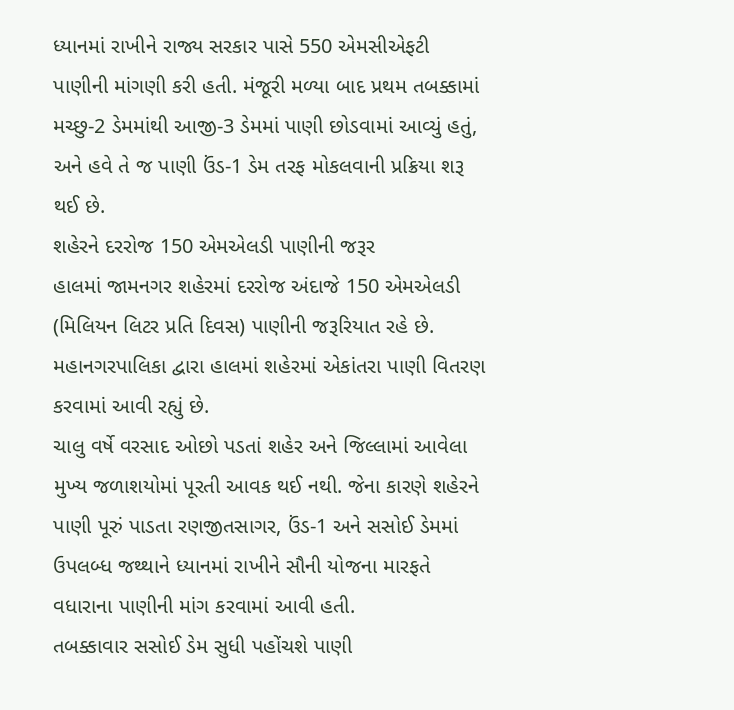ધ્યાનમાં રાખીને રાજ્ય સરકાર પાસે 550 એમસીએફટી પાણીની માંગણી કરી હતી. મંજૂરી મળ્યા બાદ પ્રથમ તબક્કામાં મચ્છુ-2 ડેમમાંથી આજી-3 ડેમમાં પાણી છોડવામાં આવ્યું હતું, અને હવે તે જ પાણી ઉંડ-1 ડેમ તરફ મોકલવાની પ્રક્રિયા શરૂ થઈ છે.
શહેરને દરરોજ 150 એમએલડી પાણીની જરૂર
હાલમાં જામનગર શહેરમાં દરરોજ અંદાજે 150 એમએલડી (મિલિયન લિટર પ્રતિ દિવસ) પાણીની જરૂરિયાત રહે છે. મહાનગરપાલિકા દ્વારા હાલમાં શહેરમાં એકાંતરા પાણી વિતરણ કરવામાં આવી રહ્યું છે.
ચાલુ વર્ષે વરસાદ ઓછો પડતાં શહેર અને જિલ્લામાં આવેલા મુખ્ય જળાશયોમાં પૂરતી આવક થઈ નથી. જેના કારણે શહેરને પાણી પૂરું પાડતા રણજીતસાગર, ઉંડ-1 અને સસોઈ ડેમમાં ઉપલબ્ધ જથ્થાને ધ્યાનમાં રાખીને સૌની યોજના મારફતે વધારાના પાણીની માંગ કરવામાં આવી હતી.
તબક્કાવાર સસોઈ ડેમ સુધી પહોંચશે પાણી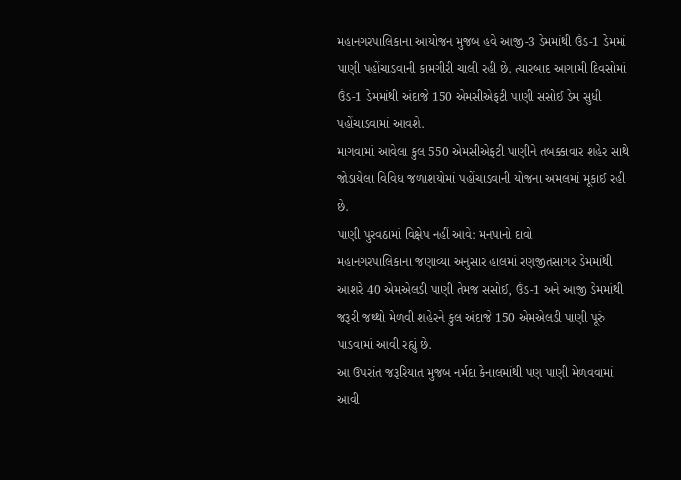મહાનગરપાલિકાના આયોજન મુજબ હવે આજી-3 ડેમમાંથી ઉંડ-1 ડેમમાં પાણી પહોંચાડવાની કામગીરી ચાલી રહી છે. ત્યારબાદ આગામી દિવસોમાં ઉંડ-1 ડેમમાંથી અંદાજે 150 એમસીએફટી પાણી સસોઈ ડેમ સુધી પહોંચાડવામાં આવશે.
માગવામાં આવેલા કુલ 550 એમસીએફટી પાણીને તબક્કાવાર શહેર સાથે જોડાયેલા વિવિધ જળાશયોમાં પહોંચાડવાની યોજના અમલમાં મૂકાઈ રહી છે.
પાણી પુરવઠામાં વિક્ષેપ નહીં આવે: મનપાનો દાવો
મહાનગરપાલિકાના જણાવ્યા અનુસાર હાલમાં રણજીતસાગર ડેમમાંથી આશરે 40 એમએલડી પાણી તેમજ સસોઈ, ઉંડ-1 અને આજી ડેમમાંથી જરૂરી જથ્થો મેળવી શહેરને કુલ અંદાજે 150 એમએલડી પાણી પૂરું પાડવામાં આવી રહ્યું છે.
આ ઉપરાંત જરૂરિયાત મુજબ નર્મદા કેનાલમાંથી પણ પાણી મેળવવામાં આવી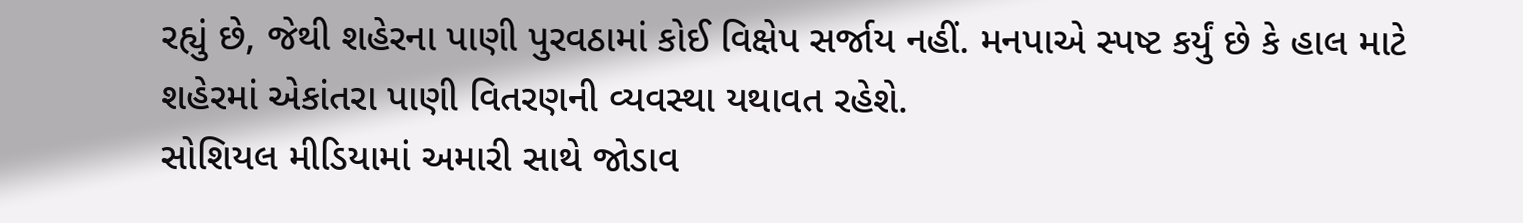રહ્યું છે, જેથી શહેરના પાણી પુરવઠામાં કોઈ વિક્ષેપ સર્જાય નહીં. મનપાએ સ્પષ્ટ કર્યું છે કે હાલ માટે શહેરમાં એકાંતરા પાણી વિતરણની વ્યવસ્થા યથાવત રહેશે.
સોશિયલ મીડિયામાં અમારી સાથે જોડાવ